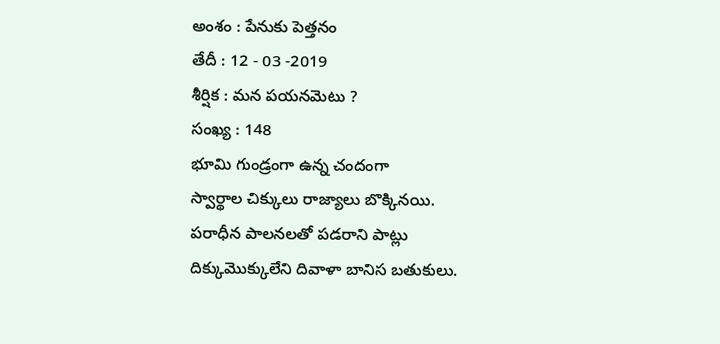అంశం : పేనుకు పెత్తనం
తేదీ : 12 - 03 -2019
శీర్షిక : మన పయనమెటు ?
సంఖ్య : 148
భూమి గుండ్రంగా ఉన్న చందంగా
స్వార్థాల చిక్కులు రాజ్యాలు బొక్కినయి.
పరాధీన పాలనలతో పడరాని పాట్లు
దిక్కుమొక్కులేని దివాళా బానిస బతుకులు.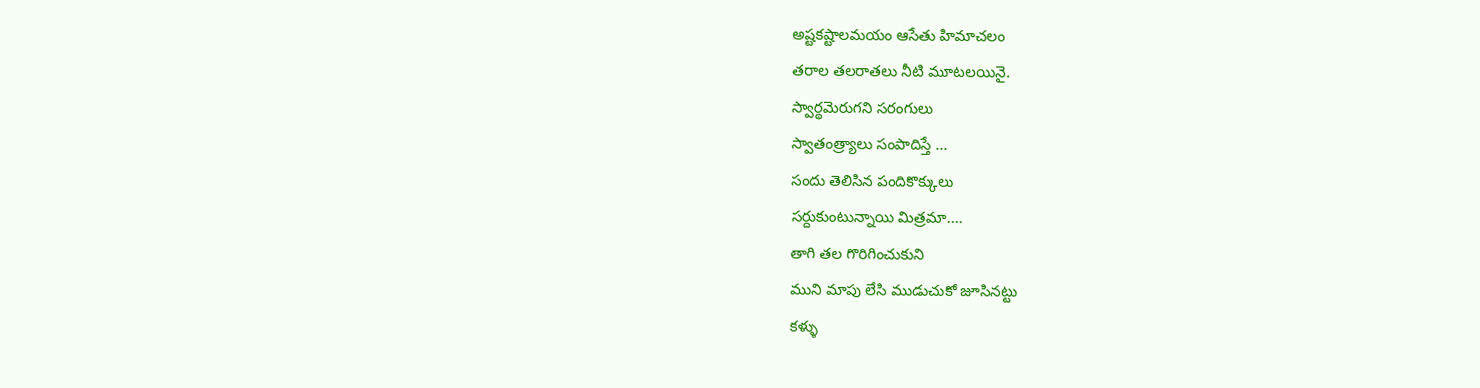అష్టకష్టాలమయం ఆసేతు హిమాచలం
తరాల తలరాతలు నీటి మూటలయినై.
స్వార్థమెరుగని సరంగులు
స్వాతంత్ర్యాలు సంపాదిస్తే ...
సందు తెలిసిన పందికొక్కులు
సర్దుకుంటున్నాయి మిత్రమా....
తాగి తల గొరిగించుకుని
ముని మాపు లేసి ముడుచుకో జూసినట్టు
కళ్ళు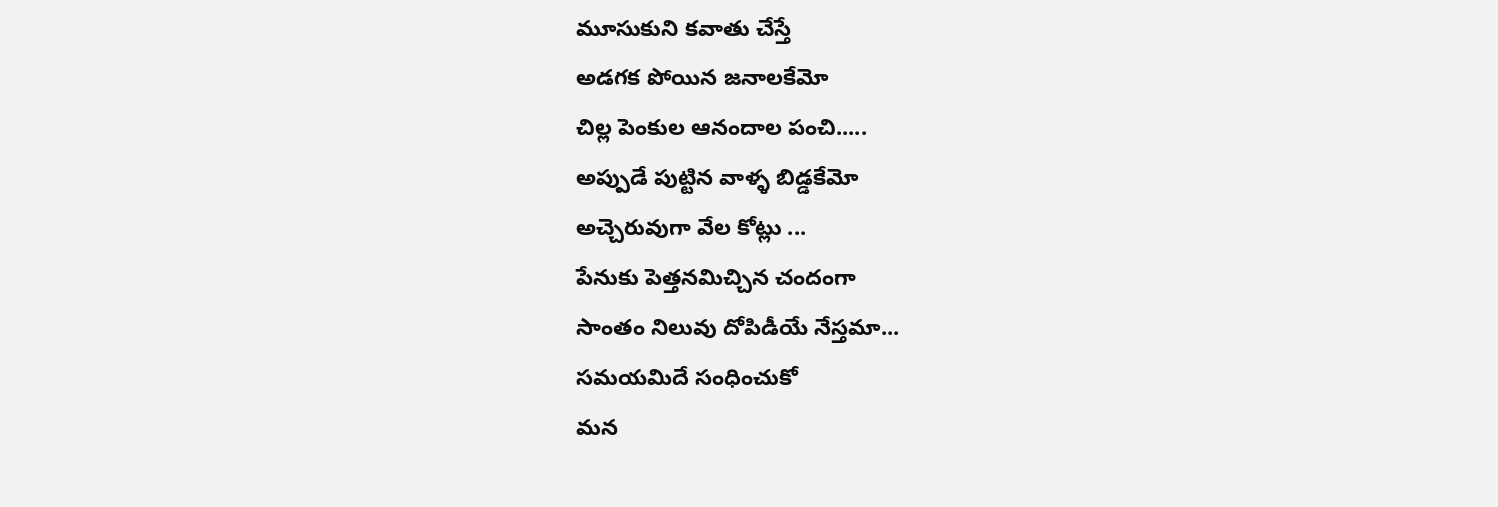మూసుకుని కవాతు చేస్తే
అడగక పోయిన జనాలకేమో
చిల్ల పెంకుల ఆనందాల పంచి.....
అప్పుడే పుట్టిన వాళ్ళ బిడ్డకేమో
అచ్చెరువుగా వేల కోట్లు ...
పేనుకు పెత్తనమిచ్చిన చందంగా
సాంతం నిలువు దోపిడీయే నేస్తమా...
సమయమిదే సంధించుకో
మన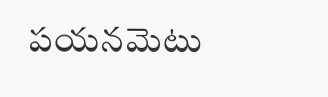పయనమెటు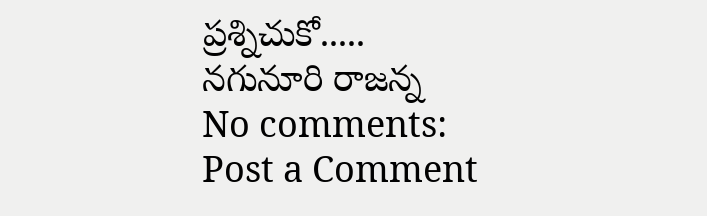ప్రశ్నిచుకో.....
నగునూరి రాజన్న
No comments:
Post a Comment